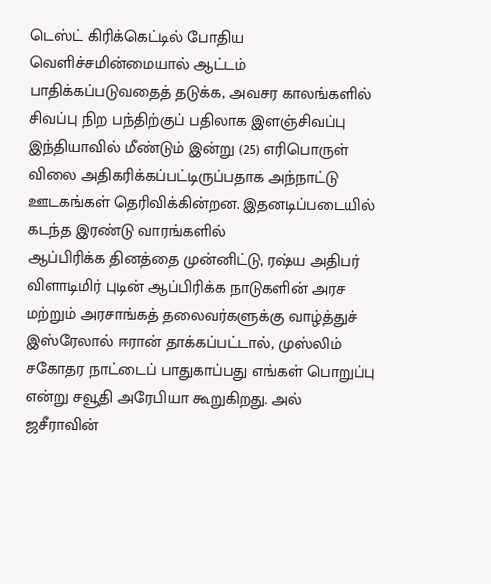டெஸ்ட் கிரிக்கெட்டில் போதிய வெளிச்சமின்மையால் ஆட்டம் பாதிக்கப்படுவதைத் தடுக்க, அவசர காலங்களில் சிவப்பு நிற பந்திற்குப் பதிலாக இளஞ்சிவப்பு
இந்தியாவில் மீண்டும் இன்று (25) எரிபொருள் விலை அதிகரிக்கப்பட்டிருப்பதாக அந்நாட்டு ஊடகங்கள் தெரிவிக்கின்றன. இதனடிப்படையில் கடந்த இரண்டு வாரங்களில்
ஆப்பிரிக்க தினத்தை முன்னிட்டு, ரஷ்ய அதிபர் விளாடிமிர் புடின் ஆப்பிரிக்க நாடுகளின் அரச மற்றும் அரசாங்கத் தலைவர்களுக்கு வாழ்த்துச்
இஸ்ரேலால் ஈரான் தாக்கப்பட்டால், முஸ்லிம் சகோதர நாட்டைப் பாதுகாப்பது எங்கள் பொறுப்பு என்று சவூதி அரேபியா கூறுகிறது. அல் ஜசீராவின்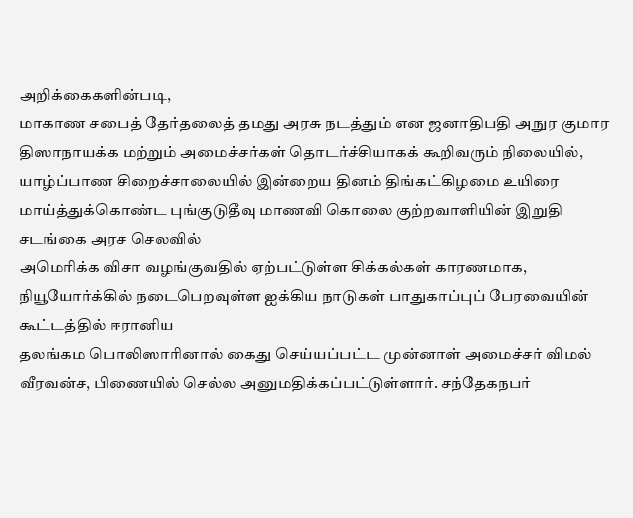அறிக்கைகளின்படி,
மாகாண சபைத் தேர்தலைத் தமது அரசு நடத்தும் என ஜனாதிபதி அநுர குமார திஸாநாயக்க மற்றும் அமைச்சர்கள் தொடர்ச்சியாகக் கூறிவரும் நிலையில்,
யாழ்ப்பாண சிறைச்சாலையில் இன்றைய தினம் திங்கட்கிழமை உயிரை மாய்த்துக்கொண்ட புங்குடுதீவு மாணவி கொலை குற்றவாளியின் இறுதி சடங்கை அரச செலவில்
அமெரிக்க விசா வழங்குவதில் ஏற்பட்டுள்ள சிக்கல்கள் காரணமாக, நியூயோர்க்கில் நடைபெறவுள்ள ஐக்கிய நாடுகள் பாதுகாப்புப் பேரவையின் கூட்டத்தில் ஈரானிய
தலங்கம பொலிஸாரினால் கைது செய்யப்பட்ட முன்னாள் அமைச்சர் விமல் வீரவன்ச, பிணையில் செல்ல அனுமதிக்கப்பட்டுள்ளார். சந்தேகநபர்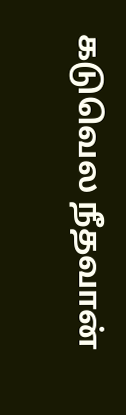கடுவெல நீதவான்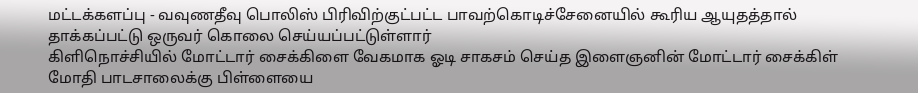மட்டக்களப்பு - வவுணதீவு பொலிஸ் பிரிவிற்குட்பட்ட பாவற்கொடிச்சேனையில் கூரிய ஆயுதத்தால் தாக்கப்பட்டு ஒருவர் கொலை செய்யப்பட்டுள்ளார்
கிளிநொச்சியில் மோட்டார் சைக்கிளை வேகமாக ஓடி சாகசம் செய்த இளைஞனின் மோட்டார் சைக்கிள் மோதி பாடசாலைக்கு பிள்ளையை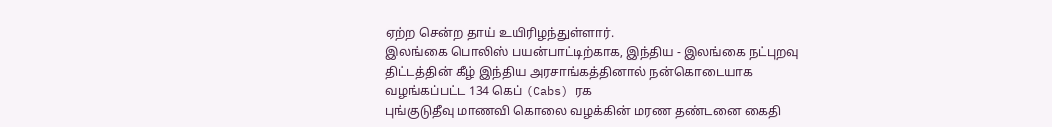ஏற்ற சென்ற தாய் உயிரிழந்துள்ளார்.
இலங்கை பொலிஸ் பயன்பாட்டிற்காக, இந்திய - இலங்கை நட்புறவு திட்டத்தின் கீழ் இந்திய அரசாங்கத்தினால் நன்கொடையாக வழங்கப்பட்ட 134 கெப் (Cabs) ரக
புங்குடுதீவு மாணவி கொலை வழக்கின் மரண தண்டனை கைதி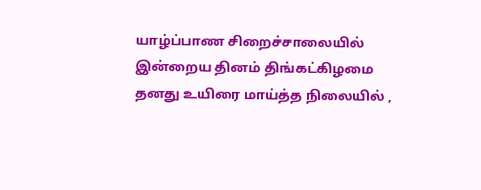யாழ்ப்பாண சிறைச்சாலையில் இன்றைய தினம் திங்கட்கிழமை தனது உயிரை மாய்த்த நிலையில் ,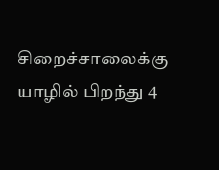சிறைச்சாலைக்கு
யாழில் பிறந்து 4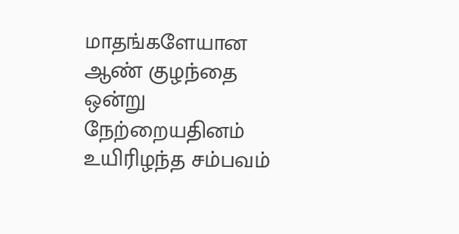மாதங்களேயான ஆண் குழந்தை ஒன்று நேற்றையதினம் உயிரிழந்த சம்பவம்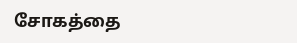சோகத்தை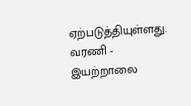ஏற்படுத்தியுள்ளது. வரணி - இயற்றாலை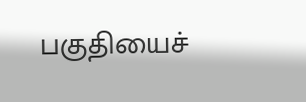பகுதியைச்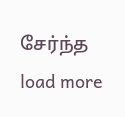சேர்ந்த
load more